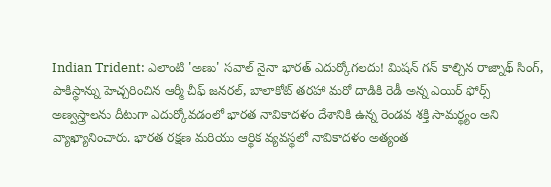Indian Trident: ఎలాంటి 'అణు' సవాల్ నైనా భారత్ ఎదుర్కోగలదు! మిషన్ గన్ కాల్చిన రాజ్నాథ్ సింగ్, పాకిస్థాన్ను హెచ్చరించిన ఆర్మీ చీఫ్ జనరల్, బాలాకోట్ తరహా మరో దాడికి రెడీ అన్న ఎయిర్ ఫోర్స్
అణ్వస్త్రాలను దీటుగా ఎదుర్కోవడంలో భారత నావికాదళం దేశానికి ఉన్న రెండవ శక్తి సామర్థ్యం అని వ్యాఖ్యానించారు. భారత రక్షణ మరియు ఆర్థిక వ్యవస్థలో నావికాదళం అత్యంత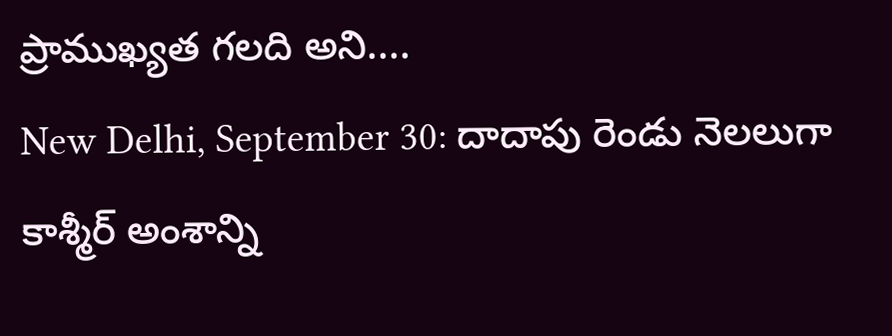ప్రాముఖ్యత గలది అని....
New Delhi, September 30: దాదాపు రెండు నెలలుగా కాశ్మీర్ అంశాన్ని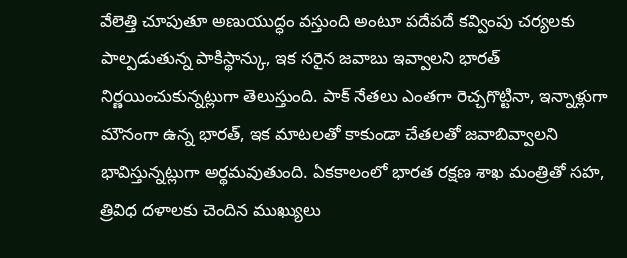వేలెత్తి చూపుతూ అణుయుద్ధం వస్తుంది అంటూ పదేపదే కవ్వింపు చర్యలకు పాల్పడుతున్న పాకిస్థాన్కు, ఇక సరైన జవాబు ఇవ్వాలని భారత్ నిర్ణయించుకున్నట్లుగా తెలుస్తుంది. పాక్ నేతలు ఎంతగా రెచ్చగొట్టినా, ఇన్నాళ్లుగా మౌనంగా ఉన్న భారత్, ఇక మాటలతో కాకుండా చేతలతో జవాబివ్వాలని భావిస్తున్నట్లుగా అర్థమవుతుంది. ఏకకాలంలో భారత రక్షణ శాఖ మంత్రితో సహ, త్రివిధ దళాలకు చెందిన ముఖ్యులు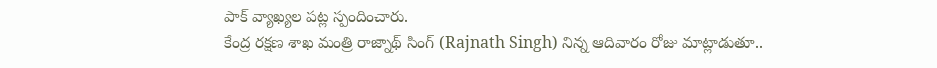పాక్ వ్యాఖ్యల పట్ల స్పందించారు.
కేంద్ర రక్షణ శాఖ మంత్రి రాజ్నాథ్ సింగ్ (Rajnath Singh) నిన్న ఆదివారం రోజు మాట్లాడుతూ..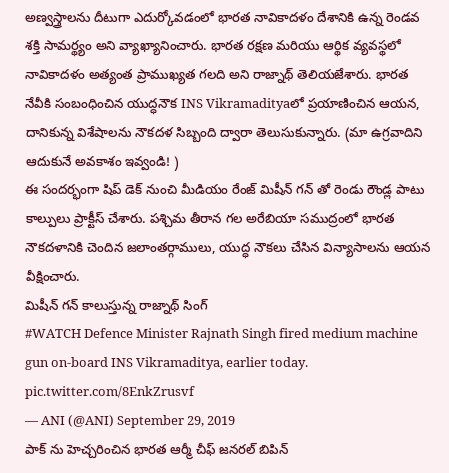అణ్వస్త్రాలను దీటుగా ఎదుర్కోవడంలో భారత నావికాదళం దేశానికి ఉన్న రెండవ శక్తి సామర్థ్యం అని వ్యాఖ్యానించారు. భారత రక్షణ మరియు ఆర్థిక వ్యవస్థలో నావికాదళం అత్యంత ప్రాముఖ్యత గలది అని రాజ్నాథ్ తెలియజేశారు. భారత నేవీకి సంబంధించిన యుద్ధనౌక INS Vikramadityaలో ప్రయాణించిన ఆయన, దానికున్న విశేషాలను నౌకదళ సిబ్బంది ద్వారా తెలుసుకున్నారు. (మా ఉగ్రవాదిని ఆదుకునే అవకాశం ఇవ్వండి! )
ఈ సందర్భంగా షిప్ డెక్ నుంచి మీడియం రేంజ్ మిషీన్ గన్ తో రెండు రౌండ్ల పాటు కాల్పులు ప్రాక్టీస్ చేశారు. పశ్చిమ తీరాన గల అరేబియా సముద్రంలో భారత నౌకదళానికి చెందిన జలాంతర్గాములు, యుద్ధ నౌకలు చేసిన విన్యాసాలను ఆయన వీక్షించారు.
మిషీన్ గన్ కాలుస్తున్న రాజ్నాథ్ సింగ్
#WATCH Defence Minister Rajnath Singh fired medium machine gun on-board INS Vikramaditya, earlier today. pic.twitter.com/8EnkZrusvf
— ANI (@ANI) September 29, 2019
పాక్ ను హెచ్చరించిన భారత ఆర్మీ చీఫ్ జనరల్ బిపిన్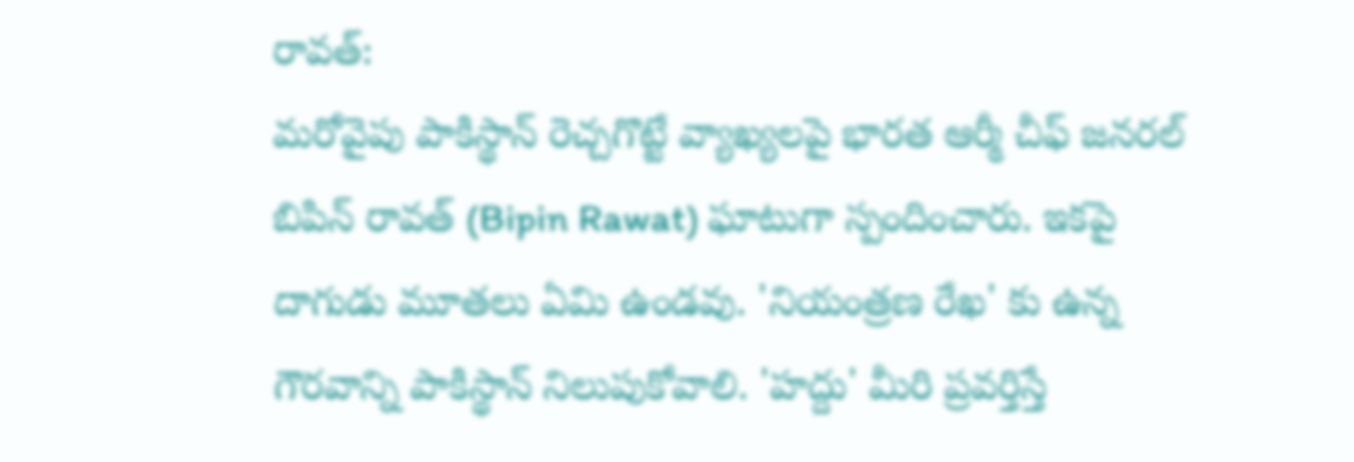రావత్:
మరోవైపు పాకిస్థాన్ రెచ్చగొట్టే వ్యాఖ్యలపై భారత ఆర్మీ చీఫ్ జనరల్ బిపిన్ రావత్ (Bipin Rawat) ఘాటుగా స్పందించారు. ఇకపై దాగుడు మూతలు ఏమి ఉండవు. 'నియంత్రణ రేఖ' కు ఉన్న గౌరవాన్ని పాకిస్థాన్ నిలుపుకోవాలి. 'హద్దు' మీరి ప్రవర్తిస్తే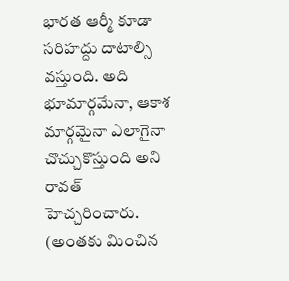భారత ఆర్మీ కూడా సరిహద్దు దాటాల్సి వస్తుంది. అది భూమార్గమేనా, ఆకాశ మార్గమైనా ఎలాగైనా చొచ్చుకొస్తుంది అని రావత్ హెచ్చరించారు. (అంతకు మించిన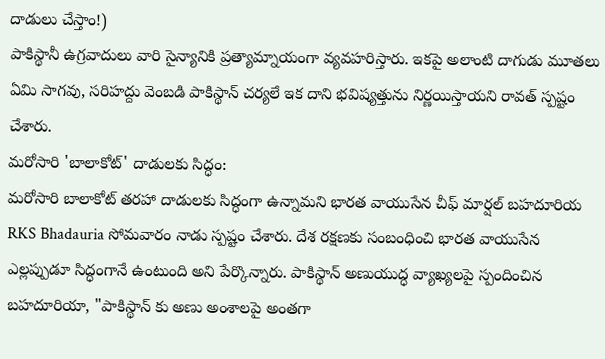దాడులు చేస్తాం!)
పాకిస్థానీ ఉగ్రవాదులు వారి సైన్యానికి ప్రత్యామ్నాయంగా వ్యవహరిస్తారు. ఇకపై అలాంటి దాగుడు మూతలు ఏమి సాగవు, సరిహద్దు వెంబడి పాకిస్థాన్ చర్యలే ఇక దాని భవిష్యత్తును నిర్ణయిస్తాయని రావత్ స్పష్టం చేశారు.
మరోసారి 'బాలాకోట్' దాడులకు సిద్ధం:
మరోసారి బాలాకోట్ తరహా దాడులకు సిద్ధంగా ఉన్నామని భారత వాయుసేన చీఫ్ మార్షల్ బహదూరియ RKS Bhadauria సోమవారం నాడు స్పష్టం చేశారు. దేశ రక్షణకు సంబంధించి భారత వాయుసేన ఎల్లప్పుడూ సిద్ధంగానే ఉంటుంది అని పేర్కొన్నారు. పాకిస్థాన్ అణుయుద్ధ వ్యాఖ్యలపై స్పందించిన బహదూరియా, "పాకిస్థాన్ కు అణు అంశాలపై అంతగా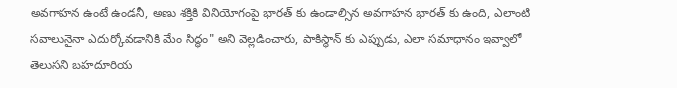అవగాహన ఉంటే ఉండనీ, అణు శక్తికి వినియోగంపై భారత్ కు ఉండాల్సిన అవగాహన భారత్ కు ఉంది, ఎలాంటి సవాలునైనా ఎదుర్కోవడానికి మేం సిద్ధం" అని వెల్లడించారు, పాకిస్థాన్ కు ఎప్పుడు, ఎలా సమాధానం ఇవ్వాలో తెలుసని బహదూరియ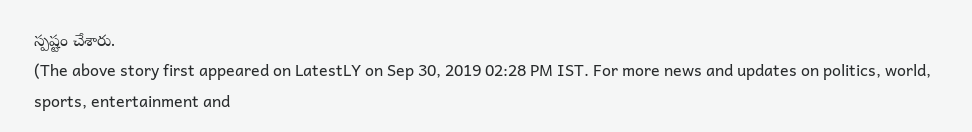స్పష్టం చేశారు.
(The above story first appeared on LatestLY on Sep 30, 2019 02:28 PM IST. For more news and updates on politics, world, sports, entertainment and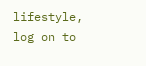lifestyle, log on to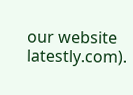our website latestly.com).